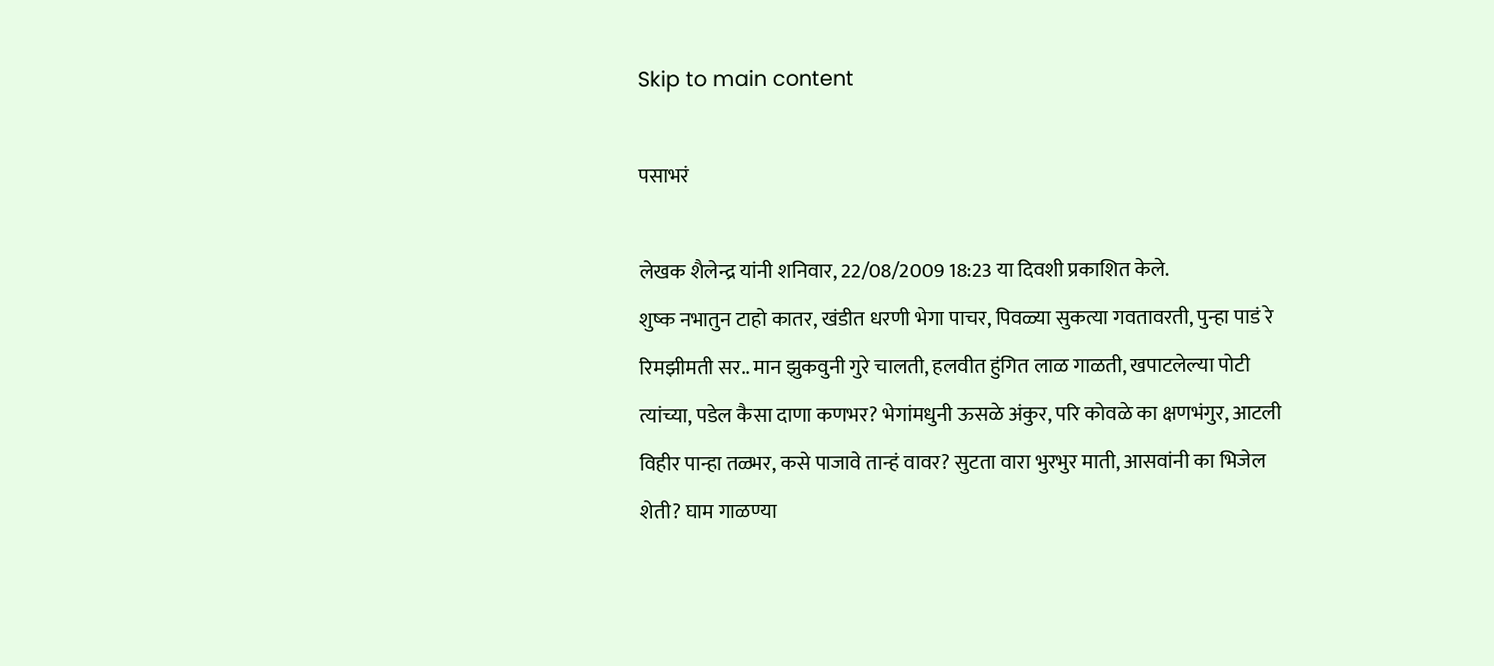Skip to main content

पसाभरं

लेखक शैलेन्द्र यांनी शनिवार, 22/08/2009 18:23 या दिवशी प्रकाशित केले.
शुष्क नभातुन टाहो कातर, खंडीत धरणी भेगा पाचर, पिवळ्या सुकत्या गवतावरती, पुन्हा पाडं रे रिमझीमती सर.. मान झुकवुनी गुरे चालती, हलवीत हुंगित लाळ गाळती, खपाटलेल्या पोटी त्यांच्या, पडेल कैसा दाणा कणभर? भेगांमधुनी ऊसळे अंकुर, परि कोवळे का क्षणभंगुर, आटली विहीर पान्हा तळ्भर, कसे पाजावे तान्हं वावर? सुटता वारा भुरभुर माती, आसवांनी का भिजेल शेती? घाम गाळण्या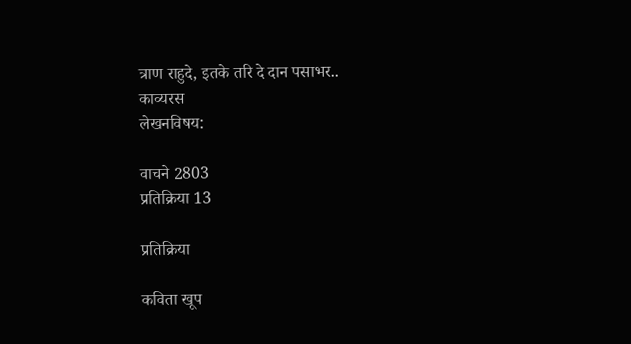त्राण राहुदे, इतके तरि दे दान पसाभर..
काव्यरस
लेखनविषय:

वाचने 2803
प्रतिक्रिया 13

प्रतिक्रिया

कविता खूप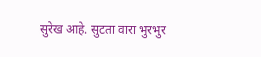सुरेख आहे. सुटता वारा भुरभुर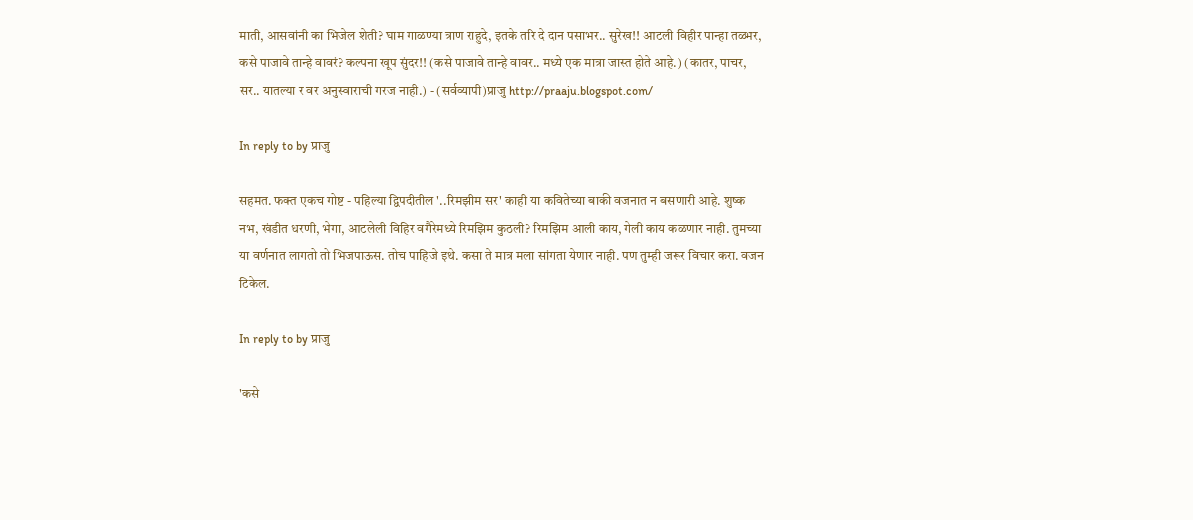माती, आसवांनी का भिजेल शेती? घाम गाळण्या त्राण राहुदे, इतके तरि दे दान पसाभर.. सुरेख!! आटली विहीर पान्हा तळ्भर, कसे पाजावे तान्हे वावरं? कल्पना खूप सुंदर!! (कसे पाजावे तान्हे वावर.. मध्ये एक मात्रा जास्त होते आहे.) (कातर, पाचर, सर.. यातल्या र वर अनुस्वाराची गरज नाही.) - (सर्वव्यापी)प्राजु http://praaju.blogspot.com/

In reply to by प्राजु

सहमत. फक्त एकच गोष्ट - पहिल्या द्विपदीतील '..रिमझीम सर' काही या कवितेच्या बाकी वजनात न बसणारी आहे. शुष्क नभ, खंडीत धरणी, भेगा, आटलेली विहिर वगैरेमध्ये रिमझिम कुठली? रिमझिम आली काय, गेली काय कळणार नाही. तुमच्या या वर्णनात लागतो तो भिजपाऊस. तोच पाहिजे इथे. कसा ते मात्र मला सांगता येणार नाही. पण तुम्ही जरूर विचार करा. वजन टिकेल.

In reply to by प्राजु

'कसे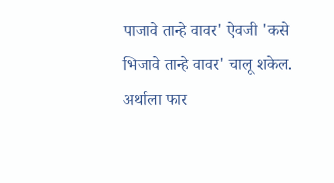पाजावे तान्हे वावर' ऐवजी 'कसे भिजावे तान्हे वावर' चालू शकेल. अर्थाला फार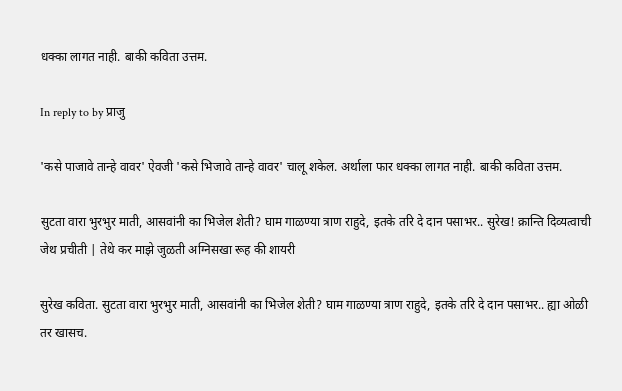धक्का लागत नाही. बाकी कविता उत्तम.

In reply to by प्राजु

'कसे पाजावे तान्हे वावर' ऐवजी 'कसे भिजावे तान्हे वावर' चालू शकेल. अर्थाला फार धक्का लागत नाही. बाकी कविता उत्तम.

सुटता वारा भुरभुर माती, आसवांनी का भिजेल शेती? घाम गाळण्या त्राण राहुदे, इतके तरि दे दान पसाभर.. सुरेख! क्रान्ति दिव्यत्वाची जेथ प्रचीती | तेथे कर माझे जुळती अग्निसखा रूह की शायरी

सुरेख कविता. सुटता वारा भुरभुर माती, आसवांनी का भिजेल शेती? घाम गाळण्या त्राण राहुदे, इतके तरि दे दान पसाभर.. ह्या ओळी तर खासच.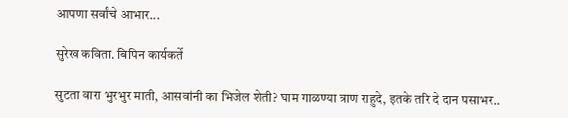आपणा सर्वांचे आभार...

सुरेख कविता. बिपिन कार्यकर्ते

सुटता वारा भुरभुर माती, आसवांनी का भिजेल शेती? घाम गाळण्या त्राण राहुदे, इतके तरि दे दान पसाभर..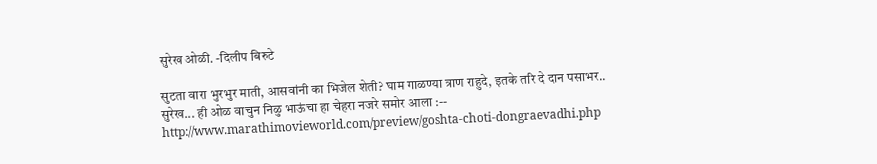सुरेख ओळी. -दिलीप बिरुटे

सुटता वारा भुरभुर माती, आसवांनी का भिजेल शेती? घाम गाळण्या त्राण राहुदे, इतके तरि दे दान पसाभर.. सुरेख... ही ओळ वाचुन निळु भाऊंचा हा चेहरा नजरे समोर आला :-- http://www.marathimovieworld.com/preview/goshta-choti-dongraevadhi.php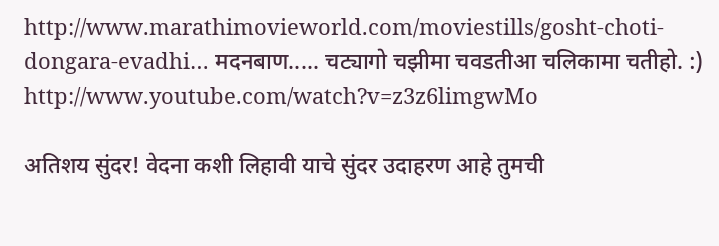http://www.marathimovieworld.com/moviestills/gosht-choti-dongara-evadhi… मदनबाण..... चट्यागो चझीमा चवडतीआ चलिकामा चतीहो. :) http://www.youtube.com/watch?v=z3z6limgwMo

अतिशय सुंदर! वेदना कशी लिहावी याचे सुंदर उदाहरण आहे तुमची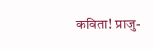कविता! प्राजु-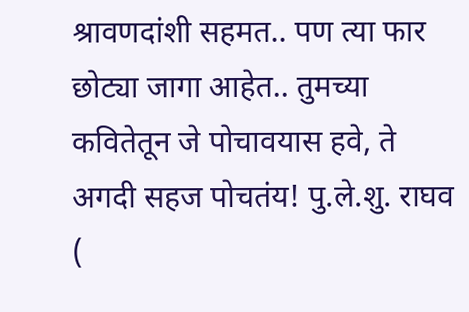श्रावणदांशी सहमत.. पण त्या फार छोट्या जागा आहेत.. तुमच्या कवितेतून जे पोचावयास हवे, ते अगदी सहज पोचतंय! पु.ले.शु. राघव (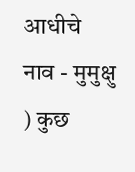आधीचे नाव - मुमुक्षु ) कुछ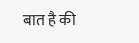बात है की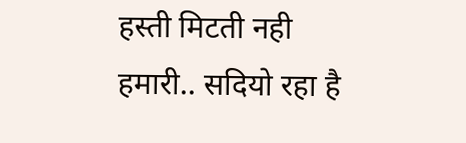हस्ती मिटती नही हमारी.. सदियो रहा है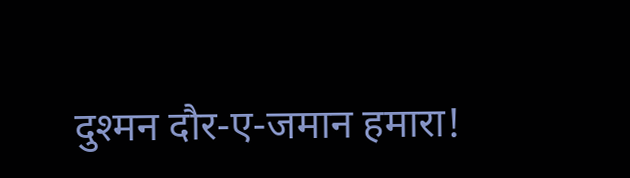दुश्मन दौर-ए-जमान हमारा!